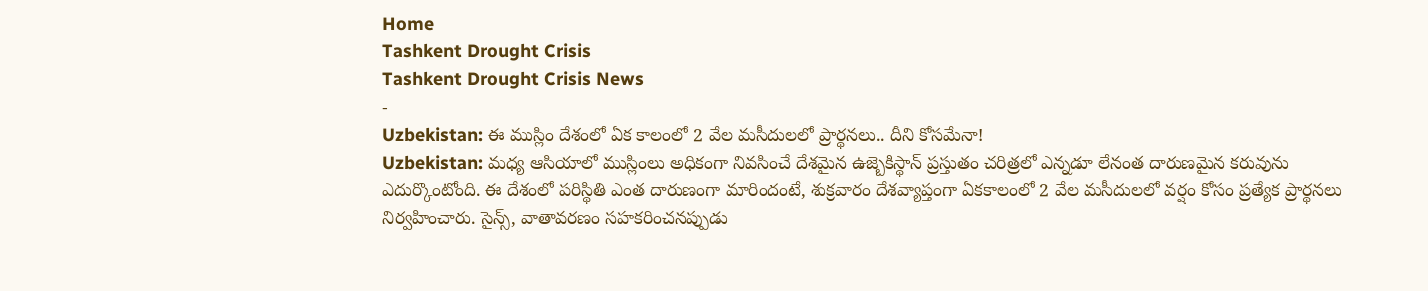Home
Tashkent Drought Crisis
Tashkent Drought Crisis News
-
Uzbekistan: ఈ ముస్లిం దేశంలో ఏక కాలంలో 2 వేల మసీదులలో ప్రార్థనలు.. దీని కోసమేనా!
Uzbekistan: మధ్య ఆసియాలో ముస్లింలు అధికంగా నివసించే దేశమైన ఉజ్బెకిస్థాన్ ప్రస్తుతం చరిత్రలో ఎన్నడూ లేనంత దారుణమైన కరువును ఎదుర్కొంటోంది. ఈ దేశంలో పరిస్థితి ఎంత దారుణంగా మారిందంటే, శుక్రవారం దేశవ్యాప్తంగా ఏకకాలంలో 2 వేల మసీదులలో వర్షం కోసం ప్రత్యేక ప్రార్థనలు నిర్వహించారు. సైన్స్, వాతావరణం సహకరించనప్పుడు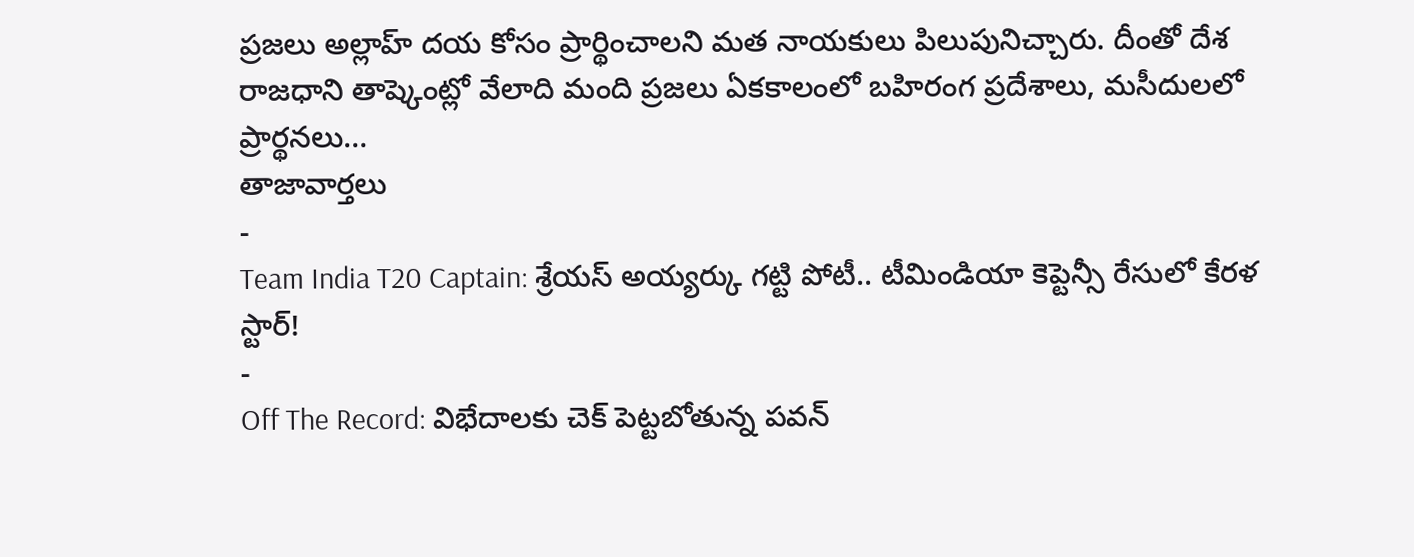ప్రజలు అల్లాహ్ దయ కోసం ప్రార్థించాలని మత నాయకులు పిలుపునిచ్చారు. దీంతో దేశ రాజధాని తాష్కెంట్లో వేలాది మంది ప్రజలు ఏకకాలంలో బహిరంగ ప్రదేశాలు, మసీదులలో ప్రార్థనలు…
తాజావార్తలు
-
Team India T20 Captain: శ్రేయస్ అయ్యర్కు గట్టి పోటీ.. టీమిండియా కెప్టెన్సీ రేసులో కేరళ స్టార్!
-
Off The Record: విభేదాలకు చెక్ పెట్టబోతున్న పవన్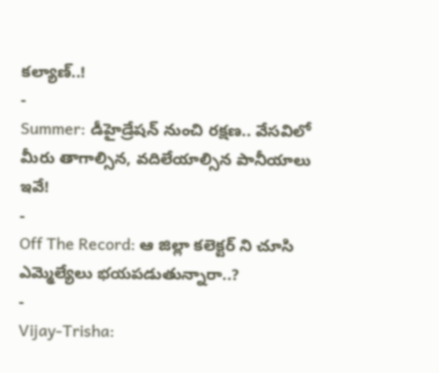కల్యాణ్..!
-
Summer: డీహైడ్రేషన్ నుంచి రక్షణ.. వేసవిలో మీరు తాగాల్సిన, వదిలేయాల్సిన పానీయాలు ఇవే!
-
Off The Record: ఆ జిల్లా కలెక్టర్ ని చూసి ఎమ్మెల్యేలు భయపడుతున్నారా..?
-
Vijay-Trisha: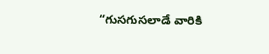“గుసగుసలాడే వారికి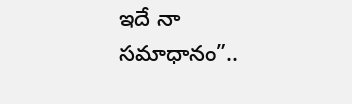ఇదే నా సమాధానం”..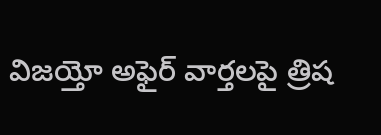విజయ్తో అఫైర్ వార్తలపై త్రిష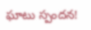ఘాటు స్పందన!